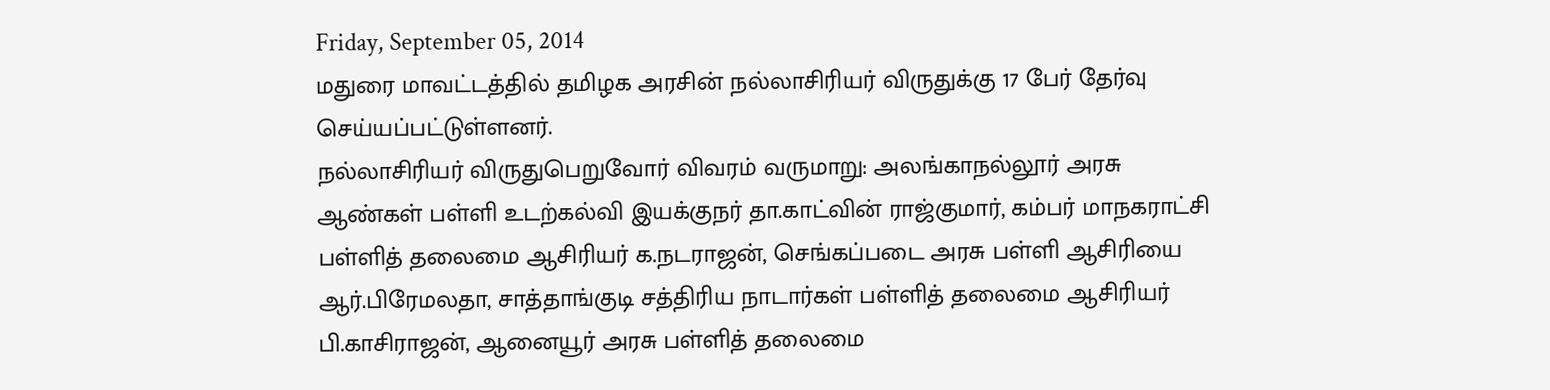Friday, September 05, 2014
மதுரை மாவட்டத்தில் தமிழக அரசின் நல்லாசிரியர் விருதுக்கு 17 பேர் தேர்வு செய்யப்பட்டுள்ளனர்.
நல்லாசிரியர் விருதுபெறுவோர் விவரம் வருமாறு: அலங்காநல்லூர் அரசு ஆண்கள் பள்ளி உடற்கல்வி இயக்குநர் தா.காட்வின் ராஜ்குமார், கம்பர் மாநகராட்சி பள்ளித் தலைமை ஆசிரியர் க.நடராஜன், செங்கப்படை அரசு பள்ளி ஆசிரியை ஆர்.பிரேமலதா, சாத்தாங்குடி சத்திரிய நாடார்கள் பள்ளித் தலைமை ஆசிரியர் பி.காசிராஜன், ஆனையூர் அரசு பள்ளித் தலைமை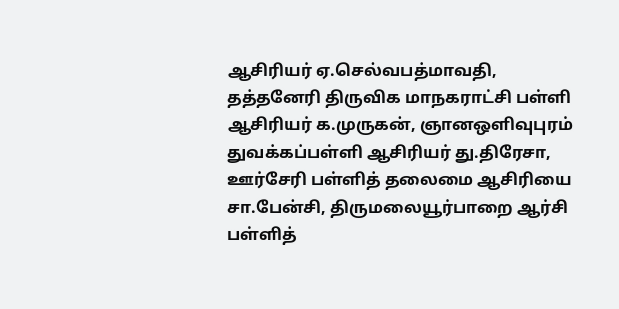ஆசிரியர் ஏ.செல்வபத்மாவதி, தத்தனேரி திருவிக மாநகராட்சி பள்ளி ஆசிரியர் க.முருகன், ஞானஒளிவுபுரம் துவக்கப்பள்ளி ஆசிரியர் து.திரேசா, ஊர்சேரி பள்ளித் தலைமை ஆசிரியை சா.பேன்சி, திருமலையூர்பாறை ஆர்சி பள்ளித்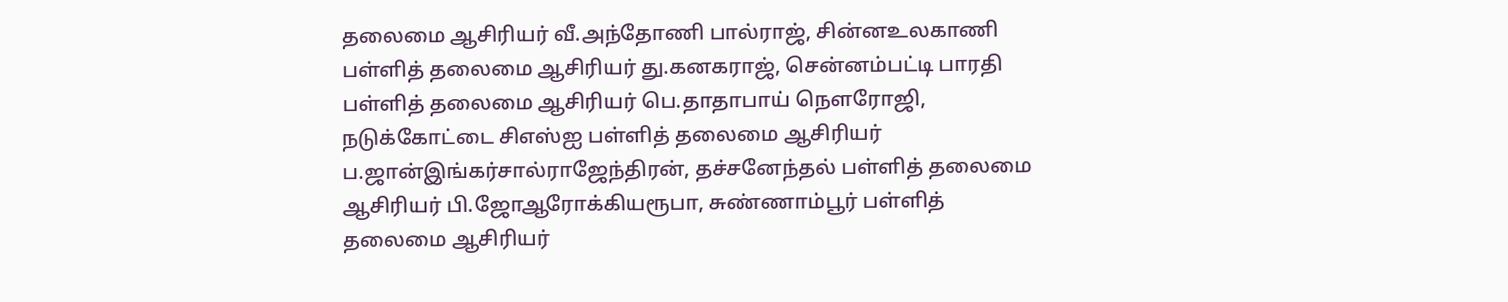தலைமை ஆசிரியர் வீ.அந்தோணி பால்ராஜ், சின்னஉலகாணி பள்ளித் தலைமை ஆசிரியர் து.கனகராஜ், சென்னம்பட்டி பாரதி பள்ளித் தலைமை ஆசிரியர் பெ.தாதாபாய் நௌரோஜி, நடுக்கோட்டை சிஎஸ்ஐ பள்ளித் தலைமை ஆசிரியர் ப.ஜான்இங்கர்சால்ராஜேந்திரன், தச்சனேந்தல் பள்ளித் தலைமை ஆசிரியர் பி.ஜோஆரோக்கியரூபா, சுண்ணாம்பூர் பள்ளித் தலைமை ஆசிரியர்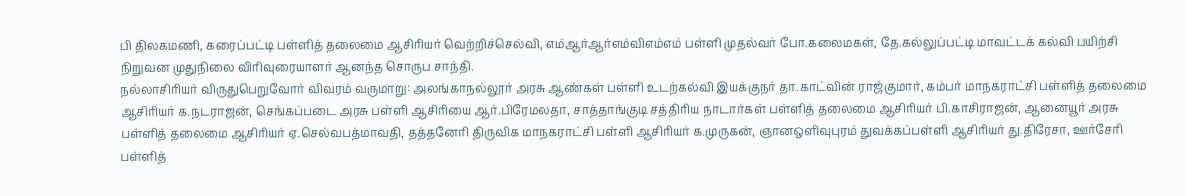பி திலகமணி, கரைப்பட்டி பள்ளித் தலைமை ஆசிரியர் வெற்றிச்செல்வி, எம்ஆர்ஆர்எம்விஎம்எம் பள்ளி முதல்வர் போ.கலைமகள், தே.கல்லுப்பட்டி மாவட்டக் கல்வி பயிற்சி நிறுவன முதுநிலை விரிவுரையாளர் ஆனந்த சொருப சாந்தி.
நல்லாசிரியர் விருதுபெறுவோர் விவரம் வருமாறு: அலங்காநல்லூர் அரசு ஆண்கள் பள்ளி உடற்கல்வி இயக்குநர் தா.காட்வின் ராஜ்குமார், கம்பர் மாநகராட்சி பள்ளித் தலைமை ஆசிரியர் க.நடராஜன், செங்கப்படை அரசு பள்ளி ஆசிரியை ஆர்.பிரேமலதா, சாத்தாங்குடி சத்திரிய நாடார்கள் பள்ளித் தலைமை ஆசிரியர் பி.காசிராஜன், ஆனையூர் அரசு பள்ளித் தலைமை ஆசிரியர் ஏ.செல்வபத்மாவதி, தத்தனேரி திருவிக மாநகராட்சி பள்ளி ஆசிரியர் க.முருகன், ஞானஒளிவுபுரம் துவக்கப்பள்ளி ஆசிரியர் து.திரேசா, ஊர்சேரி பள்ளித்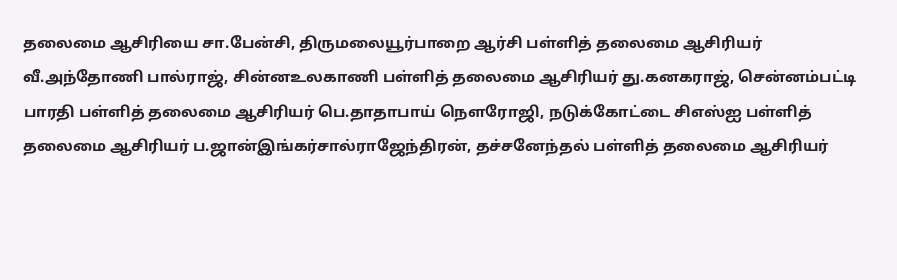தலைமை ஆசிரியை சா.பேன்சி, திருமலையூர்பாறை ஆர்சி பள்ளித் தலைமை ஆசிரியர் வீ.அந்தோணி பால்ராஜ், சின்னஉலகாணி பள்ளித் தலைமை ஆசிரியர் து.கனகராஜ், சென்னம்பட்டி பாரதி பள்ளித் தலைமை ஆசிரியர் பெ.தாதாபாய் நௌரோஜி, நடுக்கோட்டை சிஎஸ்ஐ பள்ளித் தலைமை ஆசிரியர் ப.ஜான்இங்கர்சால்ராஜேந்திரன், தச்சனேந்தல் பள்ளித் தலைமை ஆசிரியர்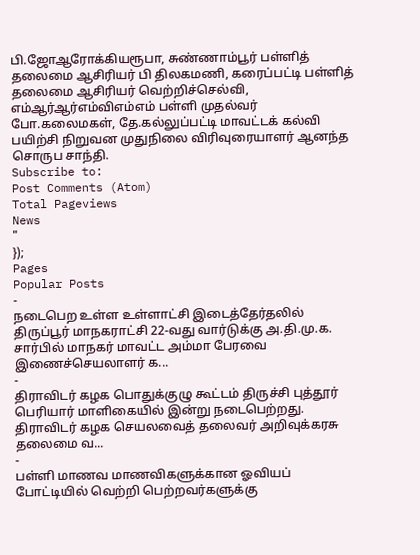பி.ஜோஆரோக்கியரூபா, சுண்ணாம்பூர் பள்ளித் தலைமை ஆசிரியர் பி திலகமணி, கரைப்பட்டி பள்ளித் தலைமை ஆசிரியர் வெற்றிச்செல்வி, எம்ஆர்ஆர்எம்விஎம்எம் பள்ளி முதல்வர் போ.கலைமகள், தே.கல்லுப்பட்டி மாவட்டக் கல்வி பயிற்சி நிறுவன முதுநிலை விரிவுரையாளர் ஆனந்த சொருப சாந்தி.
Subscribe to:
Post Comments (Atom)
Total Pageviews
News
"
});
Pages
Popular Posts
-
நடைபெற உள்ள உள்ளாட்சி இடைத்தேர்தலில் திருப்பூர் மாநகராட்சி 22-வது வார்டுக்கு அ.தி.மு.க. சார்பில் மாநகர் மாவட்ட அம்மா பேரவை இணைச்செயலாளர் க...
-
திராவிடர் கழக பொதுக்குழு கூட்டம் திருச்சி புத்தூர் பெரியார் மாளிகையில் இன்று நடைபெற்றது. திராவிடர் கழக செயலவைத் தலைவர் அறிவுக்கரசு தலைமை வ...
-
பள்ளி மாணவ மாணவிகளுக்கான ஓவியப் போட்டியில் வெற்றி பெற்றவர்களுக்கு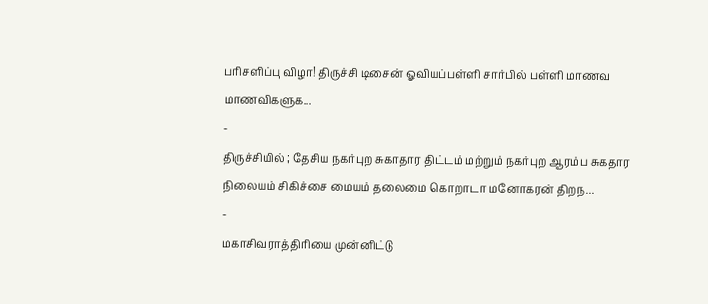பரிசளிப்பு விழா! திருச்சி டிசைன் ஓவியப்பள்ளி சார்பில் பள்ளி மாணவ மாணவிகளுக...
-
திருச்சியில் ; தேசிய நகர்புற சுகாதார திட்டம் மற்றும் நகர்புற ஆரம்ப சுகதார நிலையம் சிகிச்சை மையம் தலைமை கொறாடா மனோகரன் திறந...
-
மகாசிவராத்திரியை முன்னிட்டு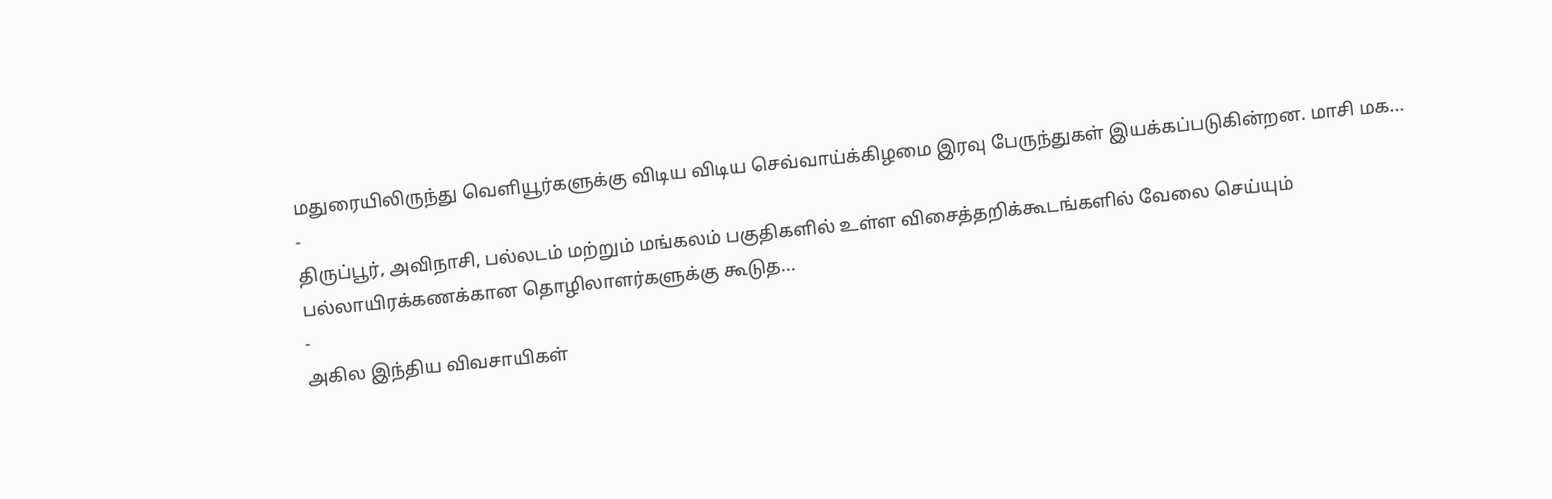மதுரையிலிருந்து வெளியூர்களுக்கு விடிய விடிய செவ்வாய்க்கிழமை இரவு பேருந்துகள் இயக்கப்படுகின்றன. மாசி மக...
-
திருப்பூர், அவிநாசி, பல்லடம் மற்றும் மங்கலம் பகுதிகளில் உள்ள விசைத்தறிக்கூடங்களில் வேலை செய்யும் பல்லாயிரக்கணக்கான தொழிலாளர்களுக்கு கூடுத...
-
அகில இந்திய விவசாயிகள்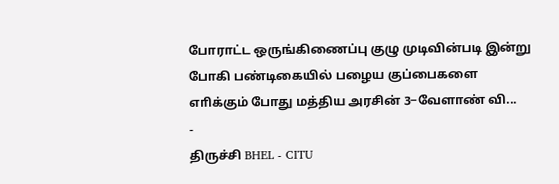போராட்ட ஒருங்கிணைப்பு குழு முடிவின்படி இன்று போகி பண்டிகையில் பழைய குப்பைகளை எாிக்கும் போது மத்திய அரசின் 3−வேளாண் வி...
-
திருச்சி BHEL - CITU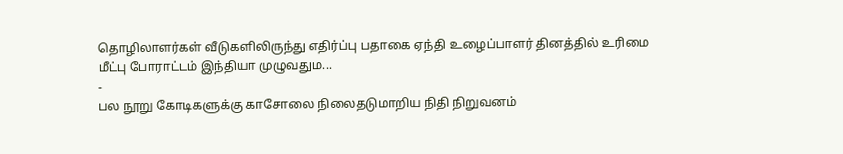தொழிலாளர்கள் வீடுகளிலிருந்து எதிர்ப்பு பதாகை ஏந்தி உழைப்பாளர் தினத்தில் உரிமை மீட்பு போராட்டம் இந்தியா முழுவதும...
-
பல நூறு கோடிகளுக்கு காசோலை நிலைதடுமாறிய நிதி நிறுவனம்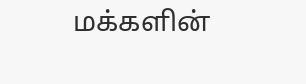மக்களின்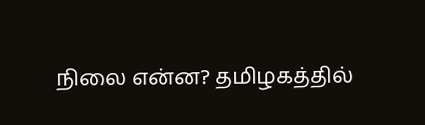நிலை என்ன? தமிழகத்தில்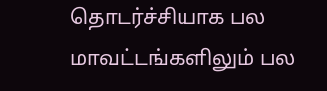தொடர்ச்சியாக பல மாவட்டங்களிலும் பல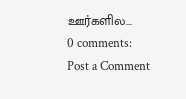ஊர்களில...
0 comments:
Post a Comment